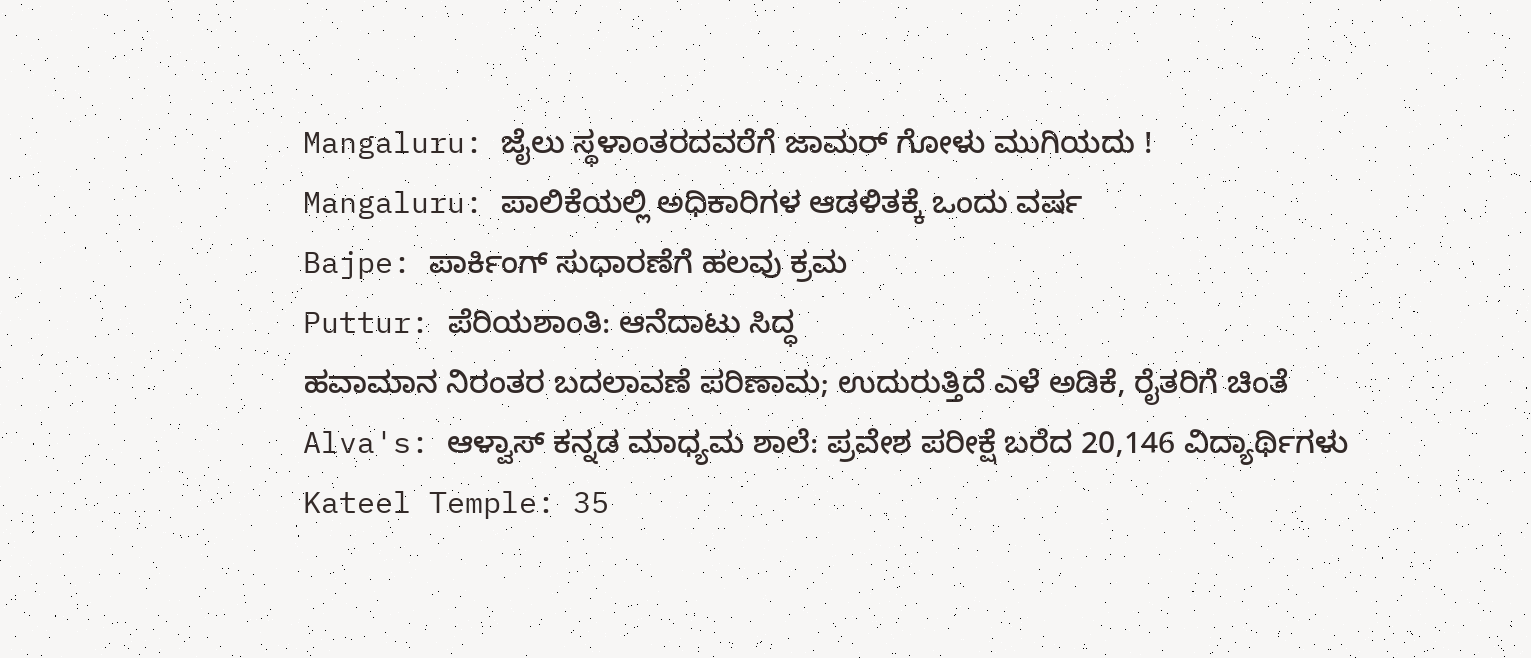Mangaluru: ಜೈಲು ಸ್ಥಳಾಂತರದವರೆಗೆ ಜಾಮರ್ ಗೋಳು ಮುಗಿಯದು !
Mangaluru: ಪಾಲಿಕೆಯಲ್ಲಿ ಅಧಿಕಾರಿಗಳ ಆಡಳಿತಕ್ಕೆ ಒಂದು ವರ್ಷ
Bajpe: ಪಾರ್ಕಿಂಗ್ ಸುಧಾರಣೆಗೆ ಹಲವು ಕ್ರಮ
Puttur: ಪೆರಿಯಶಾಂತಿ: ಆನೆದಾಟು ಸಿದ್ಧ
ಹವಾಮಾನ ನಿರಂತರ ಬದಲಾವಣೆ ಪರಿಣಾಮ; ಉದುರುತ್ತಿದೆ ಎಳೆ ಅಡಿಕೆ, ರೈತರಿಗೆ ಚಿಂತೆ
Alva's: ಆಳ್ವಾಸ್ ಕನ್ನಡ ಮಾಧ್ಯಮ ಶಾಲೆ: ಪ್ರವೇಶ ಪರೀಕ್ಷೆ ಬರೆದ 20,146 ವಿದ್ಯಾರ್ಥಿಗಳು
Kateel Temple: 35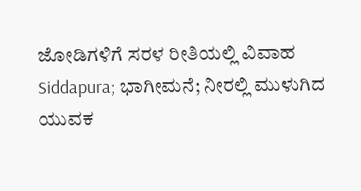ಜೋಡಿಗಳಿಗೆ ಸರಳ ರೀತಿಯಲ್ಲಿ ವಿವಾಹ
Siddapura; ಭಾಗೀಮನೆ; ನೀರಲ್ಲಿ ಮುಳುಗಿದ ಯುವಕ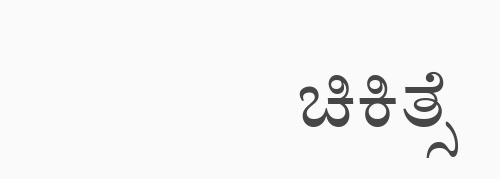ಚಿಕಿತ್ಸೆ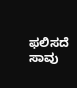ಫಲಿಸದೆ ಸಾವು